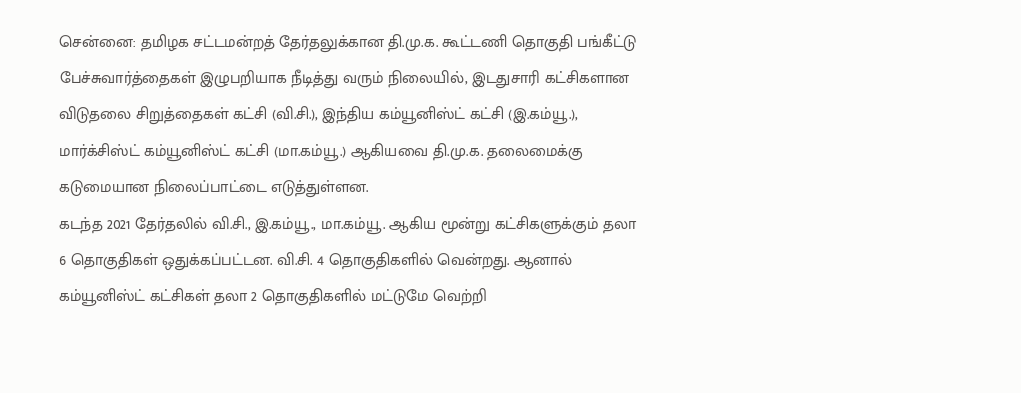சென்னை: தமிழக சட்டமன்றத் தேர்தலுக்கான தி.மு.க. கூட்டணி தொகுதி பங்கீட்டு பேச்சுவார்த்தைகள் இழுபறியாக நீடித்து வரும் நிலையில், இடதுசாரி கட்சிகளான விடுதலை சிறுத்தைகள் கட்சி (வி.சி.), இந்திய கம்யூனிஸ்ட் கட்சி (இ.கம்யூ.), மார்க்சிஸ்ட் கம்யூனிஸ்ட் கட்சி (மா.கம்யூ.) ஆகியவை தி.மு.க. தலைமைக்கு கடுமையான நிலைப்பாட்டை எடுத்துள்ளன.
கடந்த 2021 தேர்தலில் வி.சி., இ.கம்யூ., மா.கம்யூ. ஆகிய மூன்று கட்சிகளுக்கும் தலா 6 தொகுதிகள் ஒதுக்கப்பட்டன. வி.சி. 4 தொகுதிகளில் வென்றது. ஆனால் கம்யூனிஸ்ட் கட்சிகள் தலா 2 தொகுதிகளில் மட்டுமே வெற்றி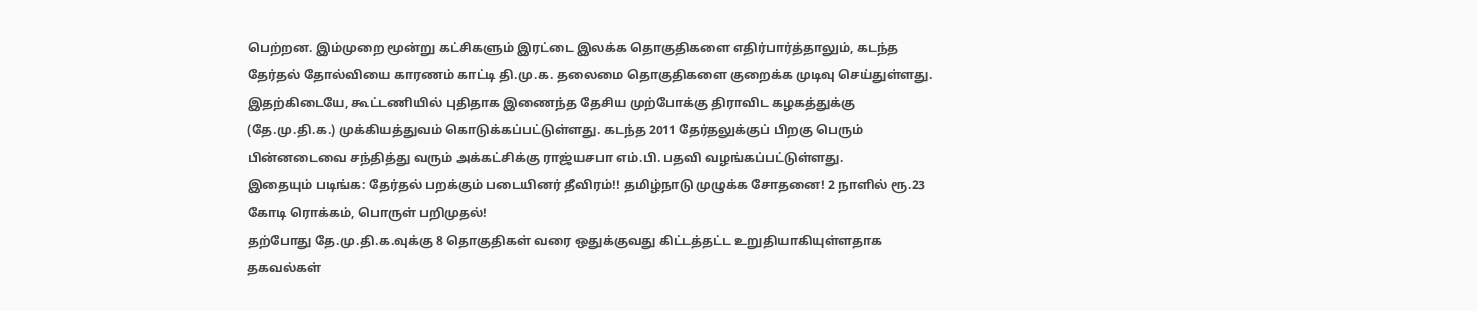பெற்றன. இம்முறை மூன்று கட்சிகளும் இரட்டை இலக்க தொகுதிகளை எதிர்பார்த்தாலும், கடந்த தேர்தல் தோல்வியை காரணம் காட்டி தி.மு.க. தலைமை தொகுதிகளை குறைக்க முடிவு செய்துள்ளது.
இதற்கிடையே, கூட்டணியில் புதிதாக இணைந்த தேசிய முற்போக்கு திராவிட கழகத்துக்கு (தே.மு.தி.க.) முக்கியத்துவம் கொடுக்கப்பட்டுள்ளது. கடந்த 2011 தேர்தலுக்குப் பிறகு பெரும் பின்னடைவை சந்தித்து வரும் அக்கட்சிக்கு ராஜ்யசபா எம்.பி. பதவி வழங்கப்பட்டுள்ளது.
இதையும் படிங்க: தேர்தல் பறக்கும் படையினர் தீவிரம்!! தமிழ்நாடு முழுக்க சோதனை! 2 நாளில் ரூ.23 கோடி ரொக்கம், பொருள் பறிமுதல்!
தற்போது தே.மு.தி.க.வுக்கு 8 தொகுதிகள் வரை ஒதுக்குவது கிட்டத்தட்ட உறுதியாகியுள்ளதாக தகவல்கள்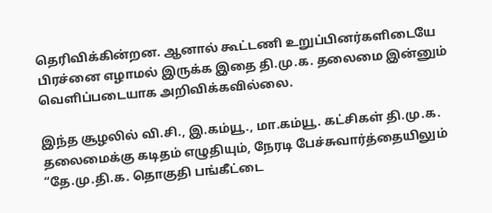தெரிவிக்கின்றன. ஆனால் கூட்டணி உறுப்பினர்களிடையே பிரச்னை எழாமல் இருக்க இதை தி.மு.க. தலைமை இன்னும் வெளிப்படையாக அறிவிக்கவில்லை.

இந்த சூழலில் வி.சி., இ.கம்யூ., மா.கம்யூ. கட்சிகள் தி.மு.க. தலைமைக்கு கடிதம் எழுதியும், நேரடி பேச்சுவார்த்தையிலும் “தே.மு.தி.க. தொகுதி பங்கீட்டை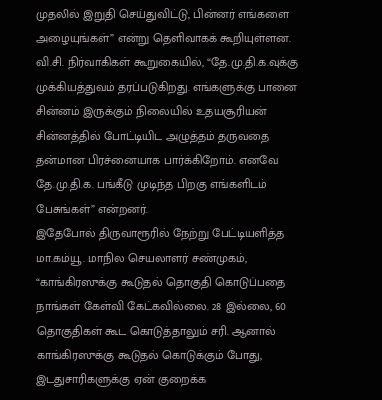முதலில் இறுதி செய்துவிட்டு, பின்னர் எங்களை அழையுங்கள்” என்று தெளிவாகக் கூறியுள்ளன. வி.சி. நிர்வாகிகள் கூறுகையில், “தே.மு.தி.க.வுக்கு முக்கியத்துவம் தரப்படுகிறது. எங்களுக்கு பானை சின்னம் இருக்கும் நிலையில் உதயசூரியன் சின்னத்தில் போட்டியிட அழுத்தம் தருவதை தன்மான பிரச்னையாக பார்க்கிறோம். எனவே தே.மு.தி.க. பங்கீடு முடிந்த பிறகு எங்களிடம் பேசுங்கள்” என்றனர்.
இதேபோல் திருவாரூரில் நேற்று பேட்டியளித்த மா.கம்யூ. மாநில செயலாளர் சண்முகம், “காங்கிரஸுக்கு கூடுதல் தொகுதி கொடுப்பதை நாங்கள் கேள்வி கேட்கவில்லை. 28 இல்லை, 60 தொகுதிகள் கூட கொடுத்தாலும் சரி. ஆனால் காங்கிரஸுக்கு கூடுதல் கொடுக்கும் போது, இடதுசாரிகளுக்கு ஏன் குறைக்க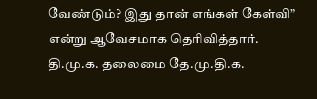வேண்டும்? இது தான் எங்கள் கேள்வி” என்று ஆவேசமாக தெரிவித்தார்.
தி.மு.க. தலைமை தே.மு.தி.க.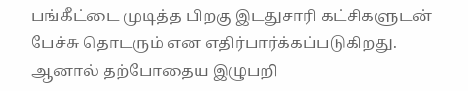பங்கீட்டை முடித்த பிறகு இடதுசாரி கட்சிகளுடன் பேச்சு தொடரும் என எதிர்பார்க்கப்படுகிறது. ஆனால் தற்போதைய இழுபறி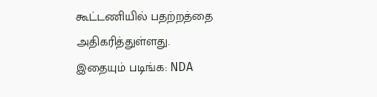கூட்டணியில் பதற்றத்தை அதிகரித்துள்ளது.
இதையும் படிங்க: NDA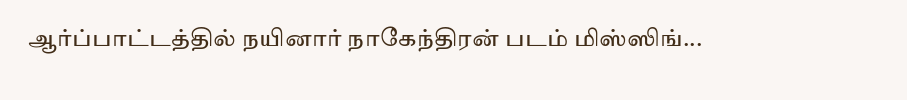ஆர்ப்பாட்டத்தில் நயினார் நாகேந்திரன் படம் மிஸ்ஸிங்...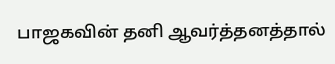பாஜகவின் தனி ஆவர்த்தனத்தால்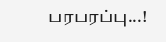பரபரப்பு...!